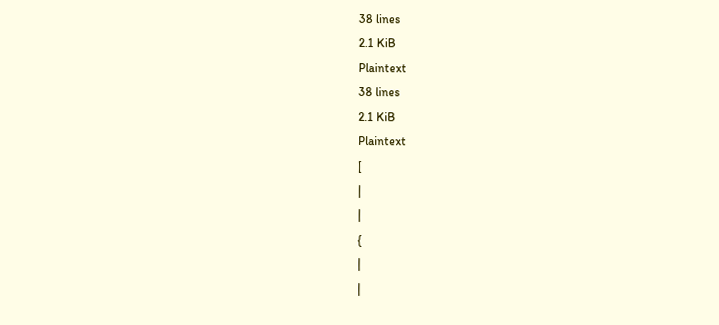38 lines
2.1 KiB
Plaintext
38 lines
2.1 KiB
Plaintext
[
|
|
{
|
|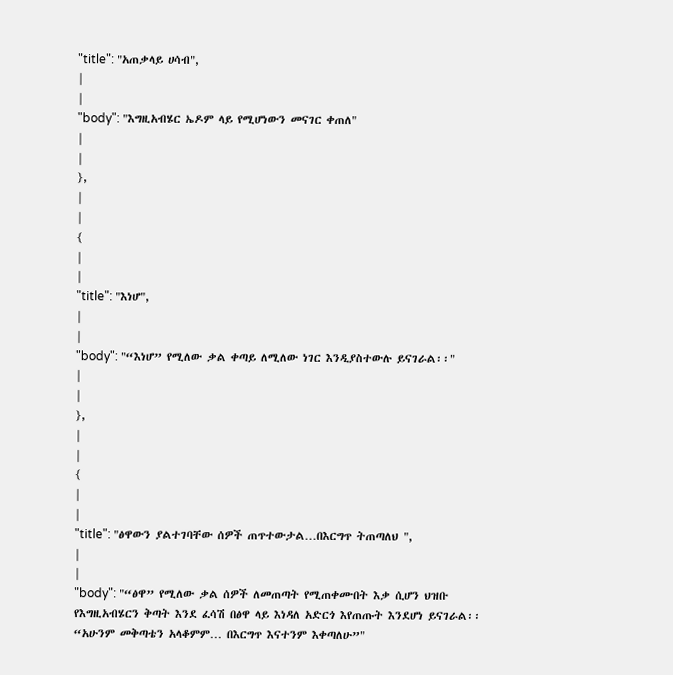"title": "አጠቃላይ ሀሳብ",
|
|
"body": "እግዚአብሄር ኤዶም ላይ የሚሆነውን መናገር ቀጠለ"
|
|
},
|
|
{
|
|
"title": "እነሆ",
|
|
"body": "“እነሆ” የሚለው ቃል ቀጣይ ለሚለው ነገር እንዲያስተውሉ ይናገራል፡፡"
|
|
},
|
|
{
|
|
"title": "ፅዋውን ያልተገባቸው ሰዎች ጠጥተውታል…በእርግጥ ትጠጣለህ ",
|
|
"body": "“ፅዋ” የሚለው ቃል ሰዎች ለመጠጣት የሚጠቀሙበት እቃ ሲሆን ህዝቡ የእግዚአብሄርን ቅጣት እንደ ፈሳሽ በፅዋ ላይ እነዳለ አድርጎ እየጠጡት እንደሆነ ይናገራል፡፡ “አሁንም መቅጣቴን አላቆምም… በእርግጥ እናተንም እቀጣለሁ”"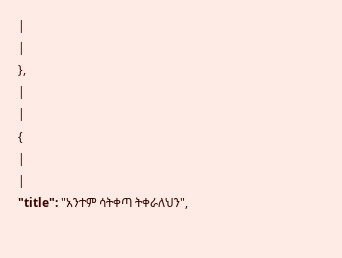|
|
},
|
|
{
|
|
"title": "አንተም ሳትቀጣ ትቀራለህን",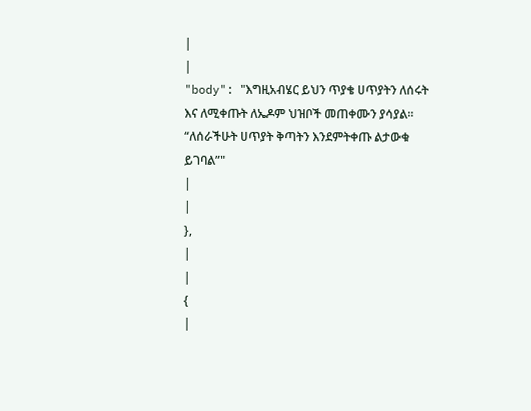|
|
"body": "እግዚአብሄር ይህን ጥያቄ ሀጥያትን ለሰሩት እና ለሚቀጡት ለኤዶም ህዝቦች መጠቀሙን ያሳያል፡፡ “ለሰራችሁት ሀጥያት ቅጣትን እንደምትቀጡ ልታውቁ ይገባል”"
|
|
},
|
|
{
|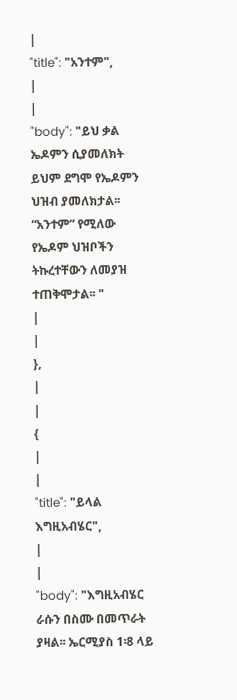|
"title": "አንተም",
|
|
"body": "ይህ ቃል ኤዶምን ሲያመለክት ይህም ደግሞ የኤዶምን ህዝብ ያመለክታል፡፡ “አንተም” የሚለው የኤዶም ህዝቦችን ትኩረተቸውን ለመያዝ ተጠቅሞታል፡፡ "
|
|
},
|
|
{
|
|
"title": "ይላል እግዚአብሄር",
|
|
"body": "እግዚአብሄር ራሱን በስሙ በመጥራት ያዛል፡፡ ኤርሚያስ 1፡8 ላይ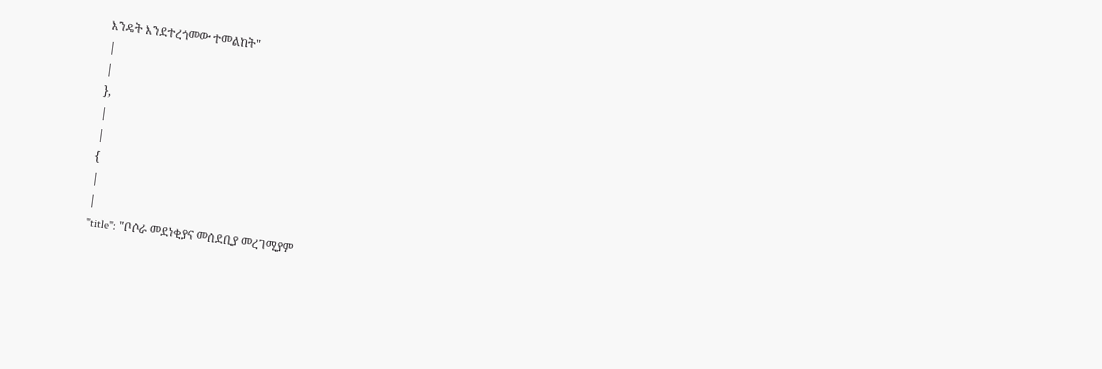እንዴት እንደተረጎመው ተመልከት"
|
|
},
|
|
{
|
|
"title": "ቦሶራ መደነቂያና መሰደቢያ መረገሚያም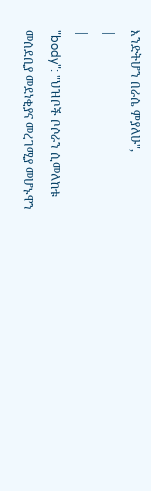እንድትሆን በራሴ ምያለሁ",
|
|
"body": "ህዝቦች ቦሶራን ሲመለከቱ መሰደቢያ መደነቂያና መረገሚያ መሆኑዋን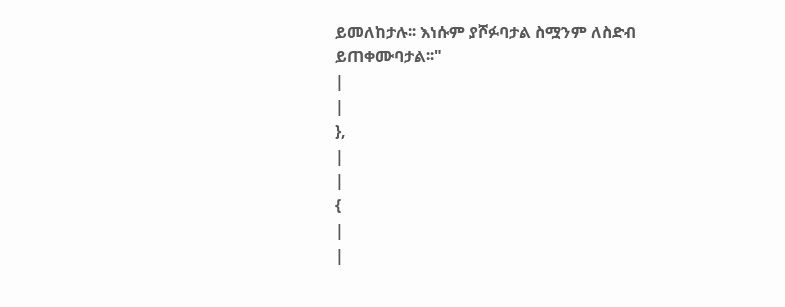ይመለከታሉ፡፡ እነሱም ያሾፉባታል ስሟንም ለስድብ ይጠቀሙባታል፡፡"
|
|
},
|
|
{
|
|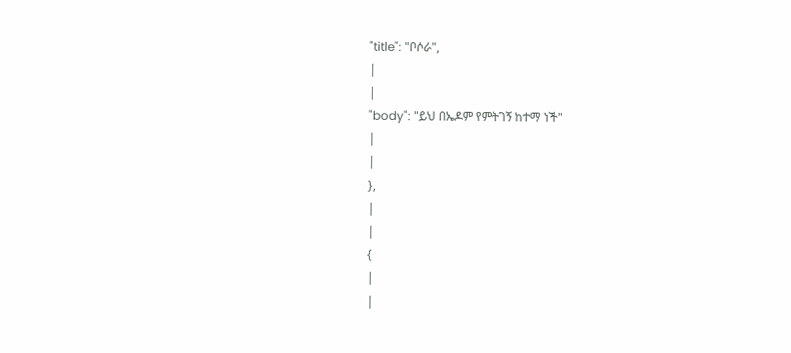"title": "ቦሶራ",
|
|
"body": "ይህ በኤዶም የምትገኝ ከተማ ነች"
|
|
},
|
|
{
|
|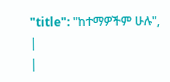"title": "ከተማዎችም ሁሉ",
|
|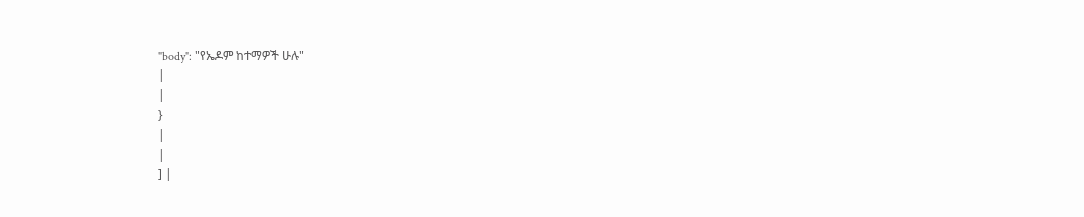"body": "የኤዶም ከተማዎች ሁሉ"
|
|
}
|
|
] |